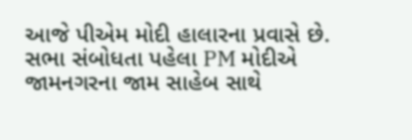આજે પીએમ મોદી હાલારના પ્રવાસે છે. સભા સંબોધતા પહેલા PM મોદીએ જામનગરના જામ સાહેબ સાથે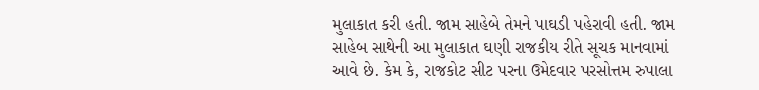મુલાકાત કરી હતી. જામ સાહેબે તેમને પાઘડી પહેરાવી હતી. જામ સાહેબ સાથેની આ મુલાકાત ઘણી રાજકીય રીતે સૂચક માનવામાં આવે છે. કેમ કે, રાજકોટ સીટ પરના ઉમેદવાર પરસોત્તમ રુપાલા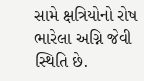સામે ક્ષત્રિયોનો રોષ ભારેલા અગ્નિ જેવી સ્થિતિ છે.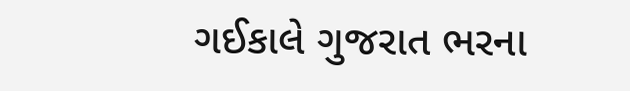ગઈકાલે ગુજરાત ભરના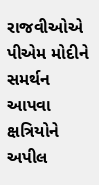રાજવીઓએ પીએમ મોદીને સમર્થન આપવા ક્ષત્રિયોને અપીલ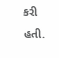કરી હતી.